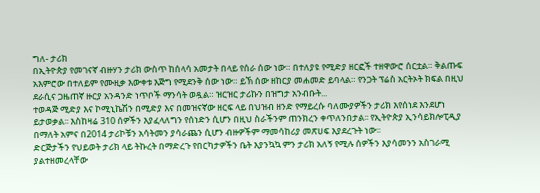ግለ- ታሪክ
በኢትዮጵያ የመገናኛ ብዙሃን ታሪክ ውስጥ ከሰላሳ አመታት በላይ የሰራ ሰው ነው። በተለያዩ የሚድያ ዘርፎች ተዘዋውሮ ሰርቷል። ቅልጡፍ አእምሮው በተለይም የሙዚቃ እውቀቱ እጅግ የሚደንቅ ሰው ነው። ይኽ ሰው ዘከርያ መሐመድ ይባላል። የንጋት ፕሬስ አርትኦት ክፍል በዚህ ደራሲና ጋዜጠኛ ዙርያ አንዳንድ ነጥቦች ማንሳት ወዷል። ዝርዝር ታሪኩን በዝግታ አንብቡት...
ተወዳጅ ሚድያ እና ኮሚኒኬሽን በሚድያ እና በመዝናኛው ዘርፍ ላይ በህዝብ ዘንድ የማይረሱ ባለሙያዎችን ታሪክ እየሰነደ እንደሆነ ይታወቃል፡፡ እስከዛሬ 310 ሰዎችን እያፈላለግን የሰነድን ሲሆን በዚህ ስራችንም ጠንክረን ቀጥለንበታል፡፡ የኢትዮጵያ ኢንሳይክሎፒዲያ በማለት አምና በ2014 ታሪኮቹን አሳትመን ያሳራጨን ሲሆን ብዙዎችም ማመሳከሪያ መጽሀፍ እያደረጉት ነው፡፡
ድርጅታችን የህይወት ታሪክ ላይ ትኩረት በማድረጉ የበርካታዎችን ቤት እያንኳኳ ምን ታሪክ አለኝ የሚሉ ሰዎችን እያሳመንን አስገራሚ ያልተዘመረላቸው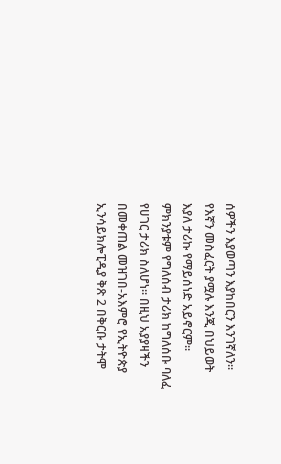ሰዎችን እያወጣን እያከበርን እንገኛለን፡፡
የእኛን መስፈርት ያሟሉ እንጂ በህይወት እያለ ታሪኩ የማይሰነድ አይኖርም፡፡ ምክንያቱም የግለሰብ ታሪክ ከግለሰቡ ባለፈ የሀገር ታሪክ ስለሆነ፡፡ በዚህ አያያዛችን በመቀጠል መዝገበ-አእምሮ የኢትዮጵያ ኢንሳይክሎፒዲያ ቅጽ 2 በቅርቡ ታትሞ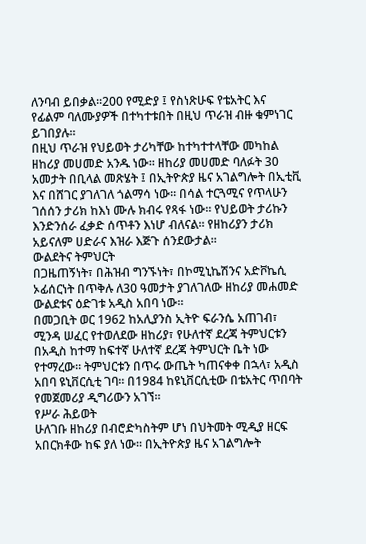ለንባብ ይበቃል፡፡200 የሚድያ ፤ የስነጽሁፍ የቴአትር እና የፊልም ባለሙያዎች በተካተቱበት በዚህ ጥራዝ ብዙ ቁምነገር ይገበያሉ፡፡
በዚህ ጥራዝ የህይወት ታሪካቸው ከተካተተላቸው መካከል ዘከሪያ መሀመድ አንዱ ነው፡፡ ዘከሪያ መሀመድ ባለፉት 30 አመታት በቢላል መጽሄት ፤ በኢትዮጵያ ዜና አገልግሎት በኢቲቪ እና በሸገር ያገለገለ ጎልማሳ ነው፡፡ በሳል ተርጓሚና የጥላሁን ገሰሰን ታሪክ ከእነ ሙሉ ክብሩ የጻፋ ነው፡፡ የህይወት ታሪኩን እንድንሰራ ፈቃድ ሰጥቶን እነሆ ብለናል፡፡ የዘከሪያን ታሪክ አይናለም ሀድራና እዝራ እጅጉ ሰንደውታል፡፡
ውልደትና ትምህርት
በጋዜጠኝነት፣ በሕዝብ ግንኙነት፣ በኮሚኒኬሽንና አድቮኬሲ ኦፊሰርነት በጥቅሉ ለ30 ዓመታት ያገለገለው ዘከሪያ መሐመድ ውልደቱና ዕድገቱ አዲስ አበባ ነው።
በመጋቢት ወር 1962 ከአሊያንስ ኢትዮ ፍራንሴ አጠገብ፣ ሚንዳ ሠፈር የተወለደው ዘከሪያ፣ የሁለተኛ ደረጃ ትምህርቱን በአዲስ ከተማ ከፍተኛ ሁለተኛ ደረጃ ትምህርት ቤት ነው የተማረው። ትምህርቱን በጥሩ ውጤት ካጠናቀቀ በኋላ፣ አዲስ አበባ ዩኒቨርሲቲ ገባ። በ1984 ከዩኒቨርሲቲው በቴአትር ጥበባት የመጀመሪያ ዲግሪውን አገኘ።
የሥራ ሕይወት
ሁለገቡ ዘከሪያ በብሮድካስትም ሆነ በህትመት ሚዲያ ዘርፍ አበርክቶው ከፍ ያለ ነው። በኢትዮጵያ ዜና አገልግሎት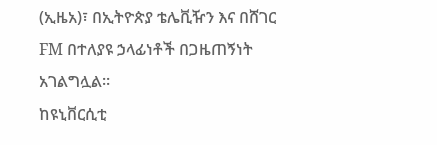(ኢዜአ)፣ በኢትዮጵያ ቴሌቪዥን እና በሸገር FM በተለያዩ ኃላፊነቶች በጋዜጠኝነት አገልግሏል።
ከዩኒቨርሲቲ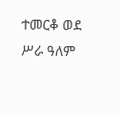ተመርቆ ወደ ሥራ ዓለም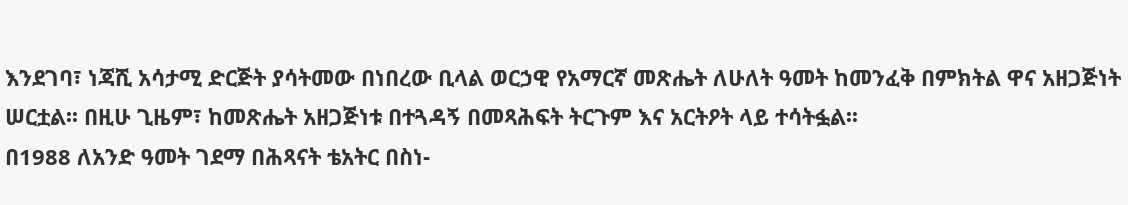እንደገባ፣ ነጃሺ አሳታሚ ድርጅት ያሳትመው በነበረው ቢላል ወርኃዊ የአማርኛ መጽሔት ለሁለት ዓመት ከመንፈቅ በምክትል ዋና አዘጋጅነት ሠርቷል፡፡ በዚሁ ጊዜም፣ ከመጽሔት አዘጋጅነቱ በተጓዳኝ በመጻሕፍት ትርጉም እና አርትዖት ላይ ተሳትፏል፡፡
በ1988 ለአንድ ዓመት ገደማ በሕጻናት ቴአትር በስነ-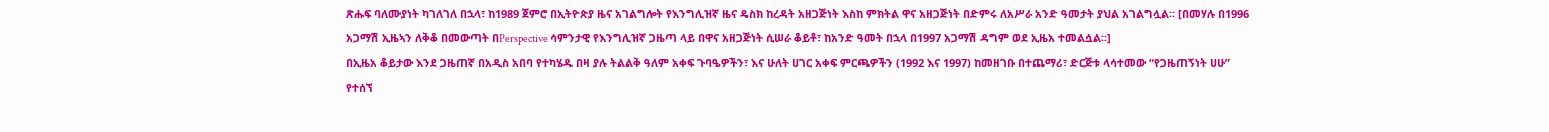ጽሑፍ ባለሙያነት ካገለገለ በኋላ፣ ከ1989 ጀምሮ በኢትዮጵያ ዜና አገልግሎት የእንግሊዝኛ ዜና ዴስክ ከረዳት አዘጋጅነት እስከ ምክትል ዋና አዘጋጅነት በድምሩ ለአሥራ አንድ ዓመታት ያህል አገልግሏል፡፡ [በመሃሉ በ1996 አጋማሽ ኢዜኣን ለቅቆ በመውጣት በPerspective ሳምንታዊ የእንግሊዝኛ ጋዜጣ ላይ በዋና አዘጋጅነት ሲሠራ ቆይቶ፣ ከአንድ ዓመት በኋላ በ1997 አጋማሽ ዳግም ወደ ኢዜአ ተመልሷል፡፡]
በኢዜአ ቆይታው እንደ ጋዜጠኛ በአዲስ አበባ የተካሄዱ በዛ ያሉ ትልልቅ ዓለም አቀፍ ጉባዔዎችን፣ እና ሁለት ሀገር አቀፍ ምርጫዎችን (1992 እና 1997) ከመዘገቡ በተጨማሪ፣ ድርጅቱ ላሳተመው “የጋዜጠኝነት ሀሁ” የተሰኘ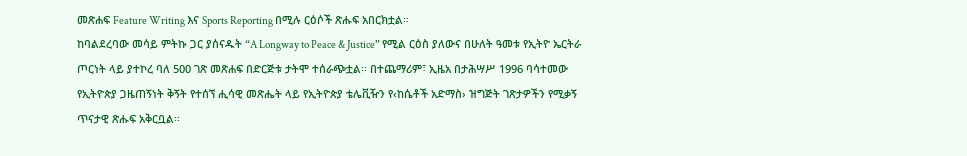መጽሐፍ Feature Writing እና Sports Reporting በሚሉ ርዕሶች ጽሑፍ አበርክቷል።
ከባልደረባው መሳይ ምትኩ ጋር ያሰናዱት “A Longway to Peace & Justice” የሚል ርዕስ ያለውና በሁለት ዓመቱ የኢትዮ ኤርትራ ጦርነት ላይ ያተኮረ ባለ 500 ገጽ መጽሐፍ በድርጅቱ ታትሞ ተሰራጭቷል፡፡ በተጨማሪም፣ ኢዜአ በታሕሣሥ 1996 ባሳተመው የኢትዮጵያ ጋዜጠኝነት ቅኝት የተሰኘ ሒሳዊ መጽሔት ላይ የኢትዮጵያ ቴሌቪዥን የ‹ከሴቶች አድማስ› ዝግጅት ገጽታዎችን የሚቃኝ ጥናታዊ ጽሑፍ አቅርቧል፡፡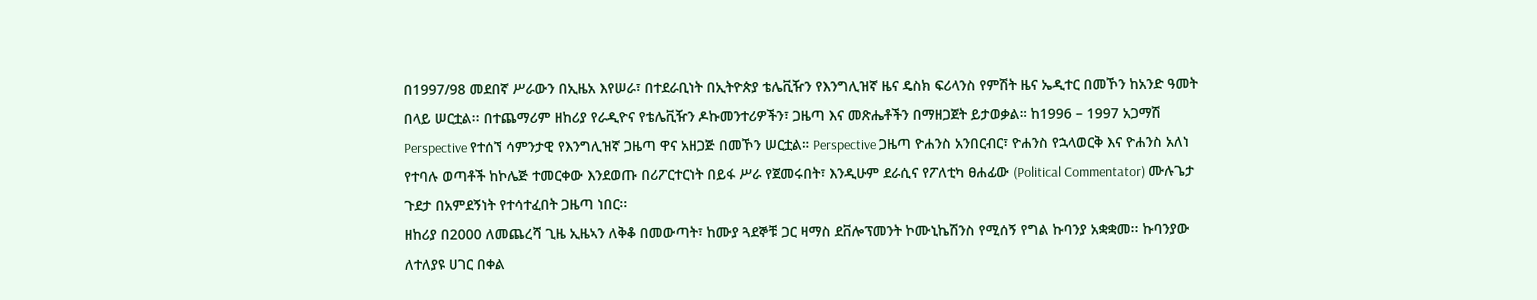በ1997/98 መደበኛ ሥራውን በኢዜአ እየሠራ፣ በተደራቢነት በኢትዮጵያ ቴሌቪዥን የእንግሊዝኛ ዜና ዴስክ ፍሪላንስ የምሽት ዜና ኤዲተር በመኾን ከአንድ ዓመት በላይ ሠርቷል፡፡ በተጨማሪም ዘከሪያ የራዲዮና የቴሌቪዥን ዶኩመንተሪዎችን፣ ጋዜጣ እና መጽሔቶችን በማዘጋጀት ይታወቃል። ከ1996 – 1997 አጋማሽ Perspective የተሰኘ ሳምንታዊ የእንግሊዝኛ ጋዜጣ ዋና አዘጋጅ በመኾን ሠርቷል። Perspective ጋዜጣ ዮሐንስ አንበርብር፣ ዮሐንስ የኋላወርቅ እና ዮሐንስ አለነ የተባሉ ወጣቶች ከኮሌጅ ተመርቀው እንደወጡ በሪፖርተርነት በይፋ ሥራ የጀመሩበት፣ እንዲሁም ደራሲና የፖለቲካ ፀሐፊው (Political Commentator) ሙሉጌታ ጉደታ በአምደኝነት የተሳተፈበት ጋዜጣ ነበር፡፡
ዘከሪያ በ2000 ለመጨረሻ ጊዜ ኢዜኣን ለቅቆ በመውጣት፣ ከሙያ ጓደኞቹ ጋር ዛማስ ደቨሎፕመንት ኮሙኒኬሽንስ የሚሰኝ የግል ኩባንያ አቋቋመ፡፡ ኩባንያው ለተለያዩ ሀገር በቀል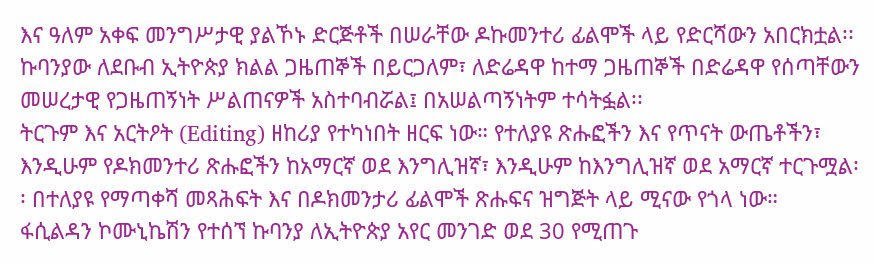እና ዓለም አቀፍ መንግሥታዊ ያልኾኑ ድርጅቶች በሠራቸው ዶኩመንተሪ ፊልሞች ላይ የድርሻውን አበርክቷል፡፡ ኩባንያው ለደቡብ ኢትዮጵያ ክልል ጋዜጠኞች በይርጋለም፣ ለድሬዳዋ ከተማ ጋዜጠኞች በድሬዳዋ የሰጣቸውን መሠረታዊ የጋዜጠኝነት ሥልጠናዎች አስተባብሯል፤ በአሠልጣኝነትም ተሳትፏል፡፡
ትርጉም እና አርትዖት (Editing) ዘከሪያ የተካነበት ዘርፍ ነው። የተለያዩ ጽሑፎችን እና የጥናት ውጤቶችን፣ እንዲሁም የዶክመንተሪ ጽሑፎችን ከአማርኛ ወደ እንግሊዝኛ፣ እንዲሁም ከእንግሊዝኛ ወደ አማርኛ ተርጉሟል፡፡ በተለያዩ የማጣቀሻ መጻሕፍት እና በዶክመንታሪ ፊልሞች ጽሑፍና ዝግጅት ላይ ሚናው የጎላ ነው።
ፋሲልዳን ኮሙኒኬሽን የተሰኘ ኩባንያ ለኢትዮጵያ አየር መንገድ ወደ 30 የሚጠጉ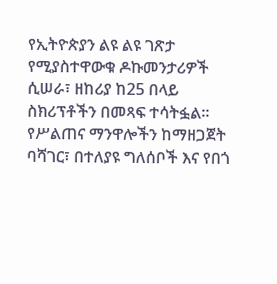የኢትዮጵያን ልዩ ልዩ ገጽታ የሚያስተዋውቁ ዶኩመንታሪዎች ሲሠራ፣ ዘከሪያ ከ25 በላይ ስክሪፕቶችን በመጻፍ ተሳትፏል፡፡
የሥልጠና ማንዋሎችን ከማዘጋጀት ባሻገር፣ በተለያዩ ግለሰቦች እና የበጎ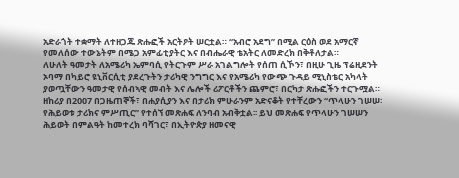አድራጎት ተቋማት ለተዘጋጁ ጽሑፎች አርትዖት ሠርቷል። “አብሮ አደግ” በሚል ርዕስ ወደ አማርኛ የመለሰው ተውኔትም በሜጋ አምፊቲያትር እና በብሔራዊ ቴአትር ለመድረክ በቅቶለታል።
ለሁለት ዓመታት ለአሜሪካ ኤምባሲ የትርጉም ሥራ አገልግሎት የሰጠ ሲኾን፣ በዚሁ ጊዜ ፕሬዚደንት ኦባማ በካይሮ ዩኒቨርሲቲ ያደረጉትን ታሪካዊ ንግግር እና የአሜሪካ የውጭ ጉዳይ ሚኒስቴር አካላት ያወጧቸውን ዓመታዊ የሰብኣዊ መብት እና ሌሎች ሪፖርቶችን ጨምሮ፣ በርካታ ጽሑፎችን ተርጉሟል።
ዘከሪያ በ2007 በጋዜጠኞች፣ በሐያሲያን እና በታሪክ ምሁራንም አድናቆት የተቸረውን “ጥላሁን ገሠሠ፡ የሕይወቱ ታሪክና ምሥጢር” የተሰኘ መጽሐፍ ለንባብ አብቅቷል፡፡ ይህ መጽሐፍ የጥላሁን ገሠሠን ሕይወት በምልዓት ከመተረክ ባሻገር፣ በኢትዮጵያ ዘመናዊ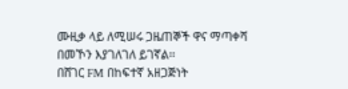ሙዚቃ ላይ ለሚሠሩ ጋዜጠኞች ዋና ማጣቀሻ በመኾን እያገለገለ ይገኛል፡፡
በሸገር FM በከፍተኛ አዘጋጅነት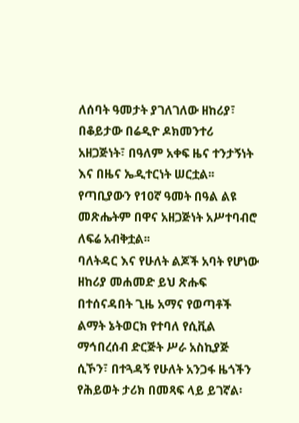ለሰባት ዓመታት ያገለገለው ዘከሪያ፣ በቆይታው በሬዲዮ ዶክመንተሪ አዘጋጅነት፣ በዓለም አቀፍ ዜና ተንታኝነት እና በዜና ኤዲተርነት ሠርቷል፡፡ የጣቢያውን የ10ኛ ዓመት በዓል ልዩ መጽሔትም በዋና አዘጋጅነት አሥተባብሮ ለፍሬ አብቅቷል፡፡
ባለትዳር እና የሁለት ልጆች አባት የሆነው ዘከሪያ መሐመድ ይህ ጽሑፍ በተሰናዳበት ጊዜ አማና የወጣቶች ልማት ኔትወርክ የተባለ የሲቪል ማኅበረሰብ ድርጅት ሥራ አስኪያጅ ሲኾን፣ በተጓዳኝ የሁለት አንጋፋ ዜጎችን የሕይወት ታሪክ በመጻፍ ላይ ይገኛል፡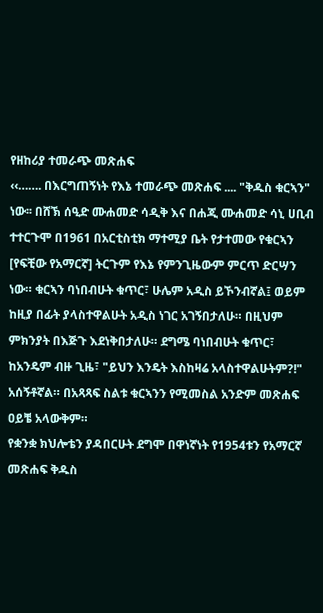የዘከሪያ ተመራጭ መጽሐፍ
‹‹……. በእርግጠኝነት የእኔ ተመራጭ መጽሐፍ .... "ቅዱስ ቁርኣን" ነው፡፡ በሸኽ ሰዒድ ሙሐመድ ሳዲቅ እና በሐጂ ሙሐመድ ሳኒ ሀቢብ ተተርጉሞ በ1961 በአርቲስቲክ ማተሚያ ቤት የታተመው የቁርኣን [የፍቺው የአማርኛ] ትርጉም የእኔ የምንጊዜውም ምርጥ ድርሣን ነው። ቁርኣን ባነበብሁት ቁጥር፣ ሁሌም አዲስ ይኾንብኛል፤ ወይም ከዚያ በፊት ያላስተዋልሁት አዲስ ነገር አገኝበታለሁ። በዚህም ምክንያት በእጅጉ እደነቅበታለሁ። ደግሜ ባነበብሁት ቁጥር፣ ከአንዴም ብዙ ጊዜ፣ "ይህን እንዴት እስከዛሬ አላስተዋልሁትም?!" አሰኝቶኛል። በአጻጻፍ ስልቱ ቁርኣንን የሚመስል አንድም መጽሐፍ ዐይቼ አላውቅም።
የቋንቋ ክህሎቴን ያዳበርሁት ደግሞ በዋነኛነት የ1954ቱን የአማርኛ መጽሐፍ ቅዱስ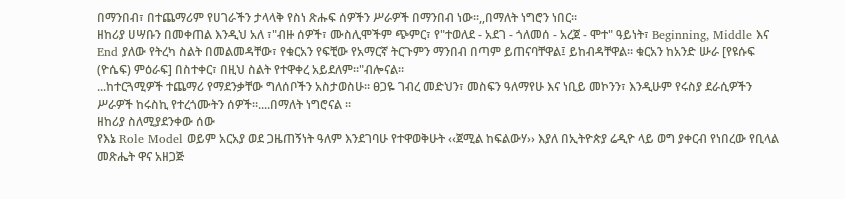በማንበብ፣ በተጨማሪም የሀገራችን ታላላቅ የስነ ጽሑፍ ሰዎችን ሥራዎች በማንበብ ነው፡፡,,በማለት ነግሮን ነበር፡፡
ዘከሪያ ሀሣቡን በመቀጠል እንዲህ አለ ፣"ብዙ ሰዎች፣ ሙስሊሞችም ጭምር፣ የ"ተወለደ - አደገ - ጎለመሰ - አረጀ - ሞተ" ዓይነት፣ Beginning, Middle እና End ያለው የትረካ ስልት በመልመዳቸው፣ የቁርአን የፍቺው የአማርኛ ትርጉምን ማንበብ በጣም ይጠናባቸዋል፤ ይከብዳቸዋል። ቁርአን ከአንድ ሡራ [የዩሱፍ (ዮሴፍ) ምዕራፍ] በስተቀር፣ በዚህ ስልት የተዋቀረ አይደለም።"ብሎናል።
...ከተርጓሚዎች ተጨማሪ የማደንቃቸው ግለሰቦችን አስታወስሁ። ፀጋዬ ገብረ መድህን፣ መስፍን ዓለማየሁ እና ነቢይ መኮንን፣ እንዲሁም የሩስያ ደራሲዎችን ሥራዎች ከሩስኪ የተረጎሙትን ሰዎች።....በማለት ነግሮናል ።
ዘከሪያ ስለሚያደንቀው ሰው
የእኔ Role Model ወይም አርአያ ወደ ጋዜጠኝነት ዓለም እንደገባሁ የተዋወቅሁት ‹‹ጀሚል ከፍልውሃ›› እያለ በኢትዮጵያ ሬዲዮ ላይ ወግ ያቀርብ የነበረው የቢላል መጽሔት ዋና አዘጋጅ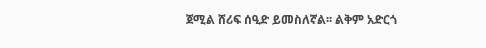ጀሚል ሸሪፍ ሰዒድ ይመስለኛል፡፡ ልቅም አድርጎ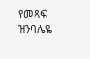የመጻፍ ዝንባሌዬ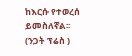ከእርሱ የተወረሰ ይመስለኛል፡፡
(ንጋት ፕሬስ )